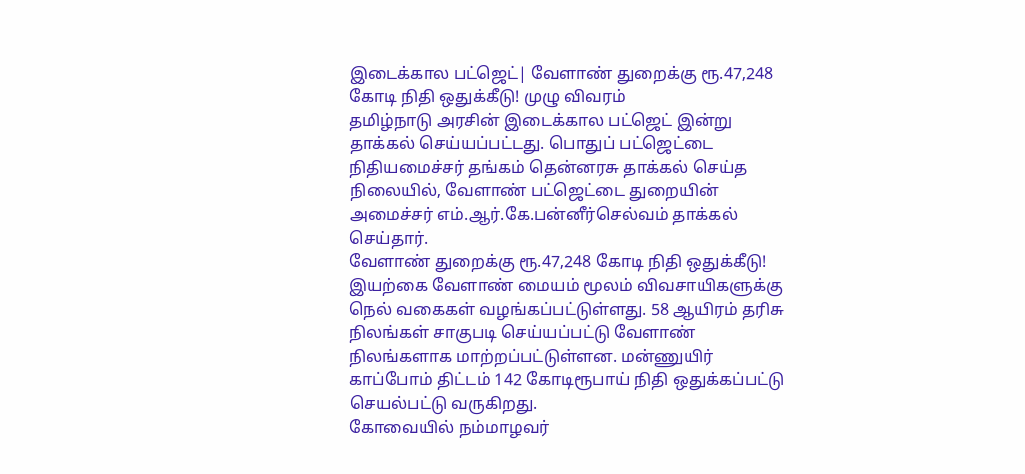இடைக்கால பட்ஜெட்| வேளாண் துறைக்கு ரூ.47,248 கோடி நிதி ஒதுக்கீடு! முழு விவரம்
தமிழ்நாடு அரசின் இடைக்கால பட்ஜெட் இன்று தாக்கல் செய்யப்பட்டது. பொதுப் பட்ஜெட்டை நிதியமைச்சர் தங்கம் தென்னரசு தாக்கல் செய்த நிலையில், வேளாண் பட்ஜெட்டை துறையின் அமைச்சர் எம்.ஆர்.கே.பன்னீர்செல்வம் தாக்கல் செய்தார்.
வேளாண் துறைக்கு ரூ.47,248 கோடி நிதி ஒதுக்கீடு!
இயற்கை வேளாண் மையம் மூலம் விவசாயிகளுக்கு நெல் வகைகள் வழங்கப்பட்டுள்ளது. 58 ஆயிரம் தரிசு நிலங்கள் சாகுபடி செய்யப்பட்டு வேளாண் நிலங்களாக மாற்றப்பட்டுள்ளன. மன்ணுயிர் காப்போம் திட்டம் 142 கோடிரூபாய் நிதி ஒதுக்கப்பட்டு செயல்பட்டு வருகிறது.
கோவையில் நம்மாழவர்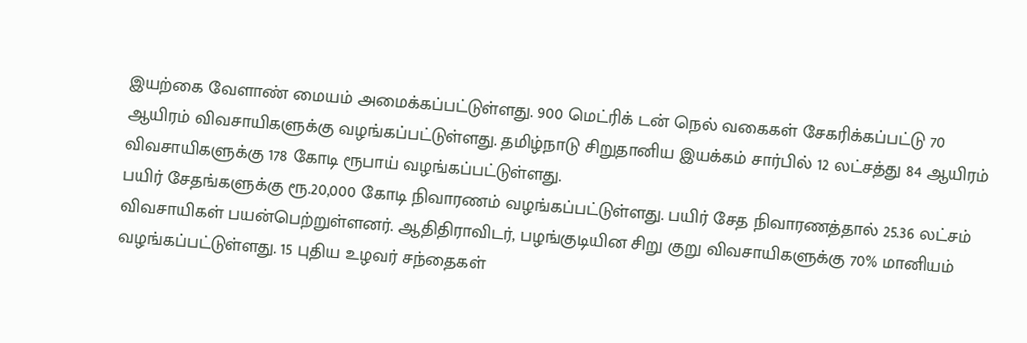இயற்கை வேளாண் மையம் அமைக்கப்பட்டுள்ளது. 900 மெட்ரிக் டன் நெல் வகைகள் சேகரிக்கப்பட்டு 70 ஆயிரம் விவசாயிகளுக்கு வழங்கப்பட்டுள்ளது. தமிழ்நாடு சிறுதானிய இயக்கம் சார்பில் 12 லட்சத்து 84 ஆயிரம் விவசாயிகளுக்கு 178 கோடி ரூபாய் வழங்கப்பட்டுள்ளது.
பயிர் சேதங்களுக்கு ரூ.20,000 கோடி நிவாரணம் வழங்கப்பட்டுள்ளது. பயிர் சேத நிவாரணத்தால் 25.36 லட்சம் விவசாயிகள் பயன்பெற்றுள்ளனர். ஆதிதிராவிடர், பழங்குடியின சிறு குறு விவசாயிகளுக்கு 70% மானியம் வழங்கப்பட்டுள்ளது. 15 புதிய உழவர் சந்தைகள்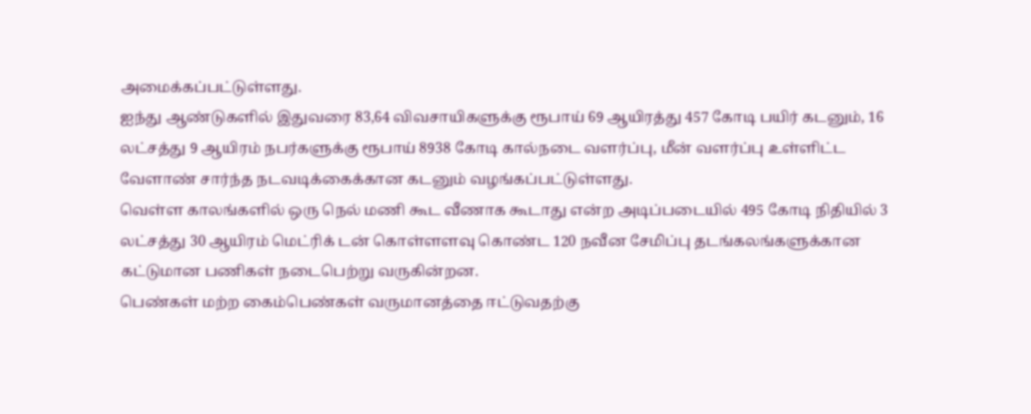அமைக்கப்பட்டுள்ளது.
ஐந்து ஆண்டுகளில் இதுவரை 83,64 விவசாயிகளுக்கு ரூபாய் 69 ஆயிரத்து 457 கோடி பயிர் கடனும், 16 லட்சத்து 9 ஆயிரம் நபர்களுக்கு ரூபாய் 8938 கோடி கால்நடை வளர்ப்பு, மீன் வளர்ப்பு உள்ளிட்ட வேளாண் சார்ந்த நடவடிக்கைக்கான கடனும் வழங்கப்பட்டுள்ளது.
வெள்ள காலங்களில் ஒரு நெல் மணி கூட வீணாக கூடாது என்ற அடிப்படையில் 495 கோடி நிதியில் 3 லட்சத்து 30 ஆயிரம் மெட்ரிக் டன் கொள்ளளவு கொண்ட 120 நவீன சேமிப்பு தடங்கலங்களுக்கான கட்டுமான பணிகள் நடைபெற்று வருகின்றன.
பெண்கள் மற்ற கைம்பெண்கள் வருமானத்தை ஈட்டுவதற்கு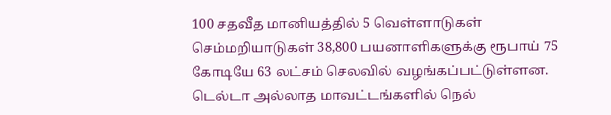100 சதவீத மானியத்தில் 5 வெள்ளாடுகள் செம்மறியாடுகள் 38,800 பயனாளிகளுக்கு ரூபாய் 75 கோடியே 63 லட்சம் செலவில் வழங்கப்பட்டுள்ளன.
டெல்டா அல்லாத மாவட்டங்களில் நெல்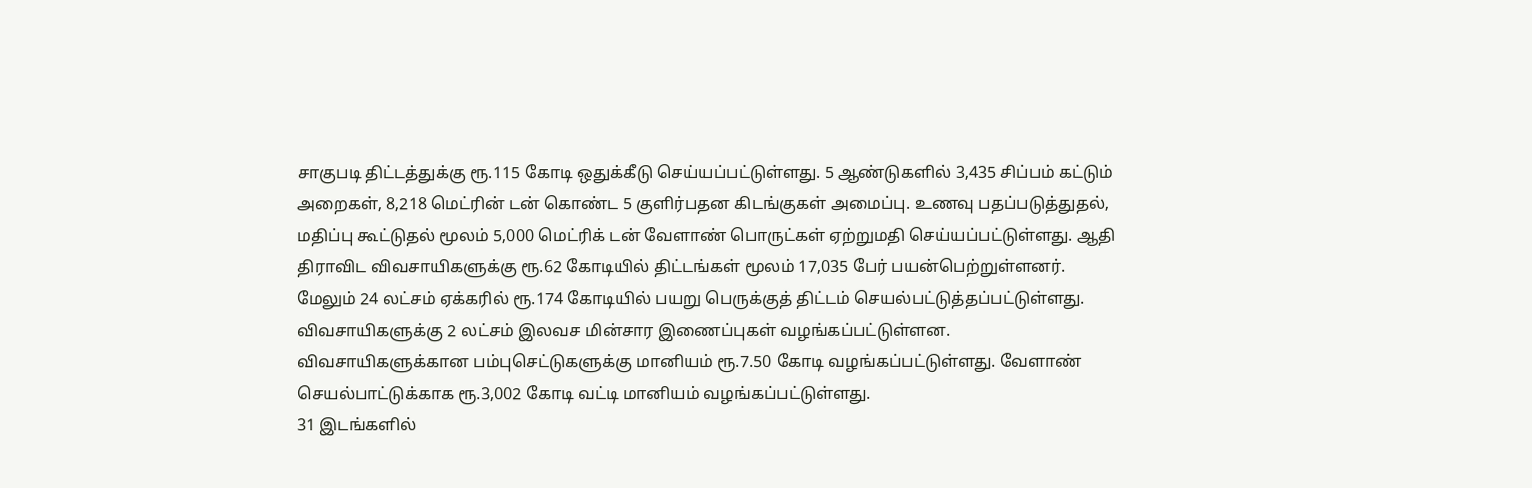சாகுபடி திட்டத்துக்கு ரூ.115 கோடி ஒதுக்கீடு செய்யப்பட்டுள்ளது. 5 ஆண்டுகளில் 3,435 சிப்பம் கட்டும் அறைகள், 8,218 மெட்ரின் டன் கொண்ட 5 குளிர்பதன கிடங்குகள் அமைப்பு. உணவு பதப்படுத்துதல், மதிப்பு கூட்டுதல் மூலம் 5,000 மெட்ரிக் டன் வேளாண் பொருட்கள் ஏற்றுமதி செய்யப்பட்டுள்ளது. ஆதி திராவிட விவசாயிகளுக்கு ரூ.62 கோடியில் திட்டங்கள் மூலம் 17,035 பேர் பயன்பெற்றுள்ளனர். மேலும் 24 லட்சம் ஏக்கரில் ரூ.174 கோடியில் பயறு பெருக்குத் திட்டம் செயல்பட்டுத்தப்பட்டுள்ளது.
விவசாயிகளுக்கு 2 லட்சம் இலவச மின்சார இணைப்புகள் வழங்கப்பட்டுள்ளன. விவசாயிகளுக்கான பம்புசெட்டுகளுக்கு மானியம் ரூ.7.50 கோடி வழங்கப்பட்டுள்ளது. வேளாண் செயல்பாட்டுக்காக ரூ.3,002 கோடி வட்டி மானியம் வழங்கப்பட்டுள்ளது.
31 இடங்களில்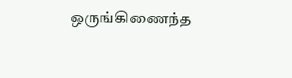ஒருங்கிணைந்த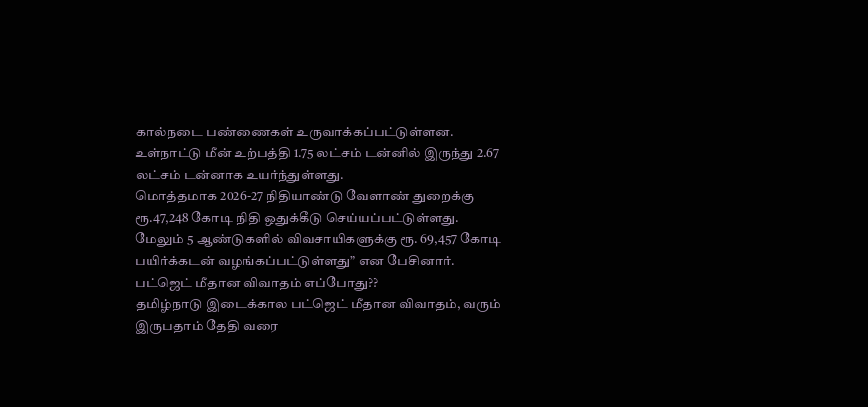கால்நடை பண்ணைகள் உருவாக்கப்பட்டுள்ளன. உள்நாட்டு மீன் உற்பத்தி 1.75 லட்சம் டன்னில் இருந்து 2.67 லட்சம் டன்னாக உயர்ந்துள்ளது.
மொத்தமாக 2026-27 நிதியாண்டு வேளாண் துறைக்கு ரூ.47,248 கோடி நிதி ஒதுக்கீடு செய்யப்பட்டுள்ளது. மேலும் 5 ஆண்டுகளில் விவசாயிகளுக்கு ரூ. 69,457 கோடி பயிர்க்கடன் வழங்கப்பட்டுள்ளது” என பேசினார்.
பட்ஜெட் மீதான விவாதம் எப்போது??
தமிழ்நாடு இடைக்கால பட்ஜெட் மீதான விவாதம், வரும் இருபதாம் தேதி வரை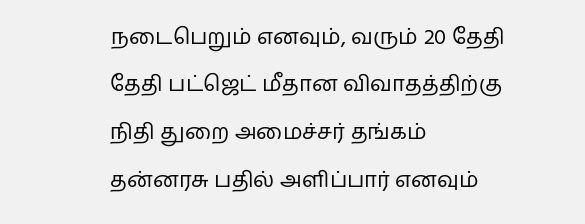நடைபெறும் எனவும், வரும் 20 தேதி தேதி பட்ஜெட் மீதான விவாதத்திற்கு நிதி துறை அமைச்சர் தங்கம் தன்னரசு பதில் அளிப்பார் எனவும்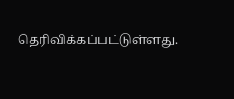தெரிவிக்கப்பட்டுள்ளது.